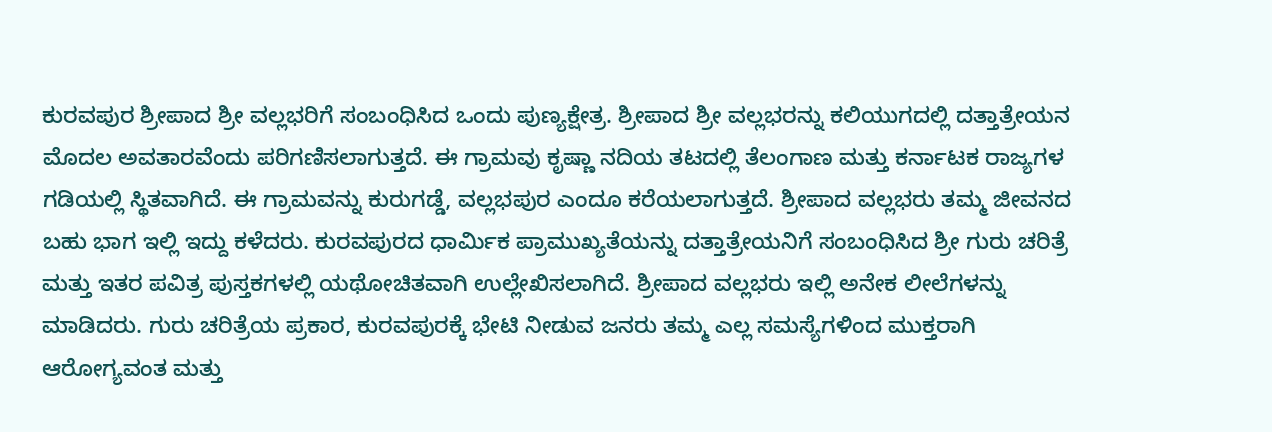ಕುರವಪುರ ಶ್ರೀಪಾದ ಶ್ರೀ ವಲ್ಲಭರಿಗೆ ಸಂಬಂಧಿಸಿದ ಒಂದು ಪುಣ್ಯಕ್ಷೇತ್ರ. ಶ್ರೀಪಾದ ಶ್ರೀ ವಲ್ಲಭರನ್ನು ಕಲಿಯುಗದಲ್ಲಿ ದತ್ತಾತ್ರೇಯನ ಮೊದಲ ಅವತಾರವೆಂದು ಪರಿಗಣಿಸಲಾಗುತ್ತದೆ. ಈ ಗ್ರಾಮವು ಕೃಷ್ಣಾ ನದಿಯ ತಟದಲ್ಲಿ ತೆಲಂಗಾಣ ಮತ್ತು ಕರ್ನಾಟಕ ರಾಜ್ಯಗಳ ಗಡಿಯಲ್ಲಿ ಸ್ಥಿತವಾಗಿದೆ. ಈ ಗ್ರಾಮವನ್ನು ಕುರುಗಡ್ಡೆ, ವಲ್ಲಭಪುರ ಎಂದೂ ಕರೆಯಲಾಗುತ್ತದೆ. ಶ್ರೀಪಾದ ವಲ್ಲಭರು ತಮ್ಮ ಜೀವನದ ಬಹು ಭಾಗ ಇಲ್ಲಿ ಇದ್ದು ಕಳೆದರು. ಕುರವಪುರದ ಧಾರ್ಮಿಕ ಪ್ರಾಮುಖ್ಯತೆಯನ್ನು ದತ್ತಾತ್ರೇಯನಿಗೆ ಸಂಬಂಧಿಸಿದ ಶ್ರೀ ಗುರು ಚರಿತ್ರೆ ಮತ್ತು ಇತರ ಪವಿತ್ರ ಪುಸ್ತಕಗಳಲ್ಲಿ ಯಥೋಚಿತವಾಗಿ ಉಲ್ಲೇಖಿಸಲಾಗಿದೆ. ಶ್ರೀಪಾದ ವಲ್ಲಭರು ಇಲ್ಲಿ ಅನೇಕ ಲೀಲೆಗಳನ್ನು ಮಾಡಿದರು. ಗುರು ಚರಿತ್ರೆಯ ಪ್ರಕಾರ, ಕುರವಪುರಕ್ಕೆ ಭೇಟಿ ನೀಡುವ ಜನರು ತಮ್ಮ ಎಲ್ಲ ಸಮಸ್ಯೆಗಳಿಂದ ಮುಕ್ತರಾಗಿ ಆರೋಗ್ಯವಂತ ಮತ್ತು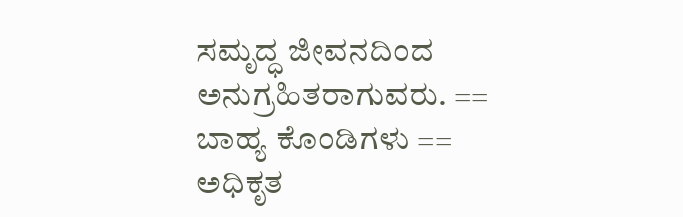ಸಮೃದ್ಧ ಜೀವನದಿಂದ ಅನುಗ್ರಹಿತರಾಗುವರು. == ಬಾಹ್ಯ ಕೊಂಡಿಗಳು == ಅಧಿಕೃತ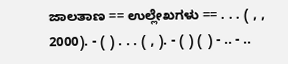ಜಾಲತಾಣ == ಉಲ್ಲೇಖಗಳು == . . . ( , , 2000). - ( ) . . . ( , ). - ( ) ( ) - .. - ..